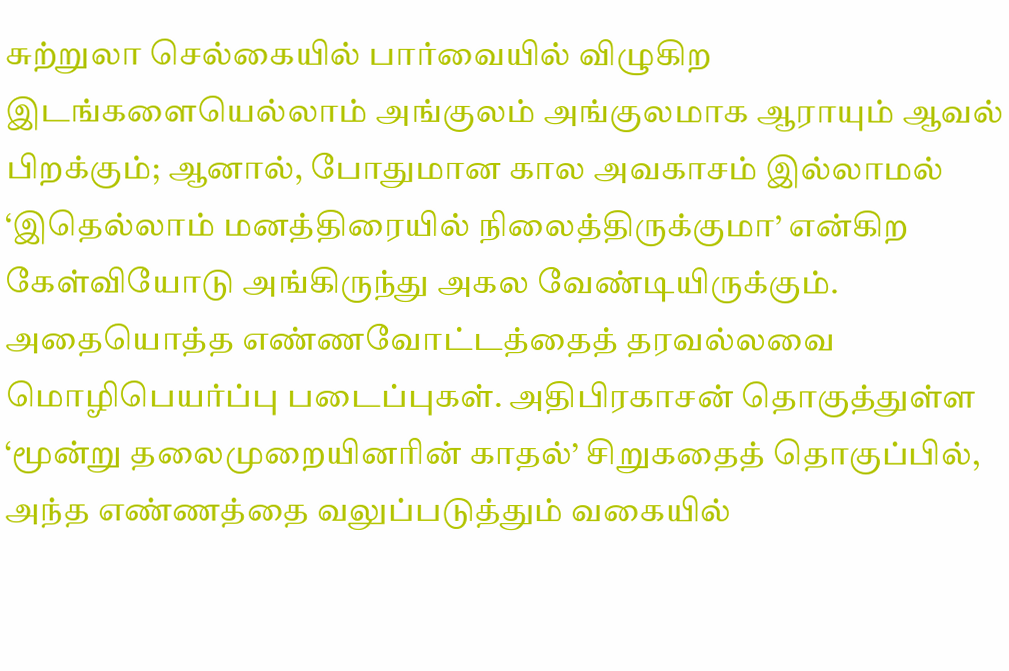சுற்றுலா செல்கையில் பார்வையில் விழுகிற இடங்களையெல்லாம் அங்குலம் அங்குலமாக ஆராயும் ஆவல் பிறக்கும்; ஆனால், போதுமான கால அவகாசம் இல்லாமல் ‘இதெல்லாம் மனத்திரையில் நிலைத்திருக்குமா’ என்கிற கேள்வியோடு அங்கிருந்து அகல வேண்டியிருக்கும்.
அதையொத்த எண்ணவோட்டத்தைத் தரவல்லவை மொழிபெயர்ப்பு படைப்புகள். அதிபிரகாசன் தொகுத்துள்ள ‘மூன்று தலைமுறையினரின் காதல்’ சிறுகதைத் தொகுப்பில், அந்த எண்ணத்தை வலுப்படுத்தும் வகையில்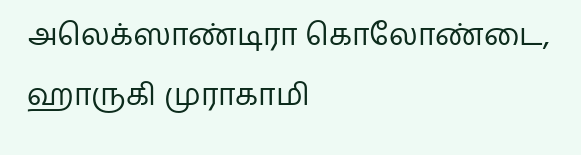அலெக்ஸாண்டிரா கொலோண்டை, ஹாருகி முராகாமி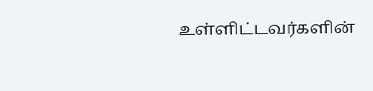உள்ளிட்டவர்களின்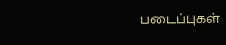படைப்புகள்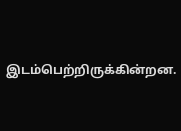இடம்பெற்றிருக்கின்றன.